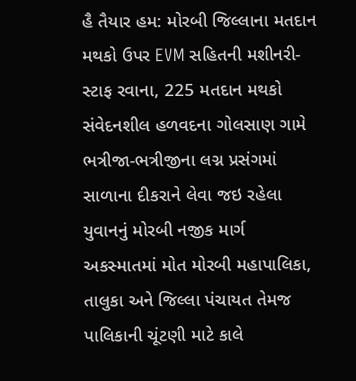હૈ તૈયાર હમ: મોરબી જિલ્લાના મતદાન મથકો ઉપર EVM સહિતની મશીનરી-સ્ટાફ રવાના, 225 મતદાન મથકો સંવેદનશીલ હળવદના ગોલસાણ ગામે ભત્રીજા-ભત્રીજીના લગ્ન પ્રસંગમાં સાળાના દીકરાને લેવા જઇ રહેલા યુવાનનું મોરબી નજીક માર્ગ અકસ્માતમાં મોત મોરબી મહાપાલિકા, તાલુકા અને જિલ્લા પંચાયત તેમજ પાલિકાની ચૂંટણી માટે કાલે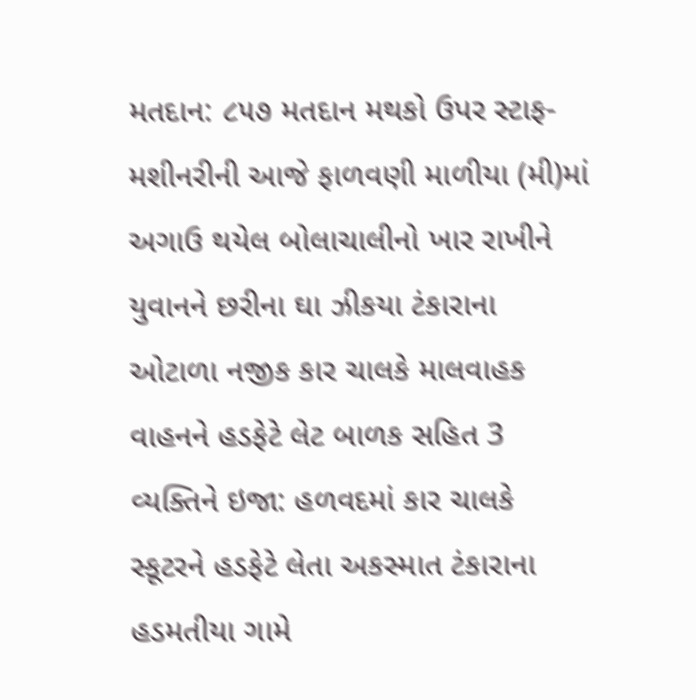મતદાન: ૮૫૭ મતદાન મથકો ઉપર સ્ટાફ-મશીનરીની આજે ફાળવણી માળીયા (મી)માં અગાઉ થયેલ બોલાચાલીનો ખાર રાખીને યુવાનને છરીના ઘા ઝીકયા ટંકારાના ઓટાળા નજીક કાર ચાલકે માલવાહક વાહનને હડફેટે લેટ બાળક સહિત 3 વ્યક્તિને ઇજા: હળવદમાં કાર ચાલકે સ્કૂટરને હડફેટે લેતા અકસ્માત ટંકારાના હડમતીયા ગામે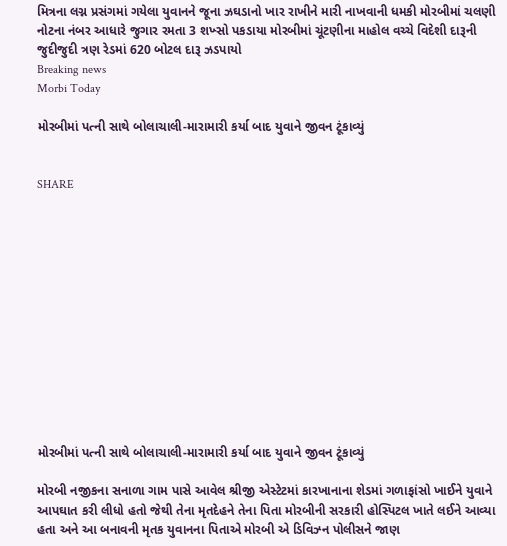મિત્રના લગ્ન પ્રસંગમાં ગયેલા યુવાનને જૂના ઝઘડાનો ખાર રાખીને મારી નાખવાની ધમકી મોરબીમાં ચલણી નોટના નંબર આધારે જુગાર રમતા 3 શખ્સો પકડાયા મોરબીમાં ચૂંટણીના માહોલ વચ્ચે વિદેશી દારૂની જુદીજુદી ત્રણ રેડમાં 620 બોટલ દારૂ ઝડપાયો
Breaking news
Morbi Today

મોરબીમાં પત્ની સાથે બોલાચાલી-મારામારી કર્યા બાદ યુવાને જીવન ટૂંકાવ્યું


SHARE













મોરબીમાં પત્ની સાથે બોલાચાલી-મારામારી કર્યા બાદ યુવાને જીવન ટૂંકાવ્યું

મોરબી નજીકના સનાળા ગામ પાસે આવેલ શ્રીજી એસ્ટેટમાં કારખાનાના શેડમાં ગળાફાંસો ખાઈને યુવાને આપઘાત કરી લીધો હતો જેથી તેના મૃતદેહને તેના પિતા મોરબીની સરકારી હોસ્પિટલ ખાતે લઈને આવ્યા હતા અને આ બનાવની મૃતક યુવાનના પિતાએ મોરબી એ ડિવિઝ્ન પોલીસને જાણ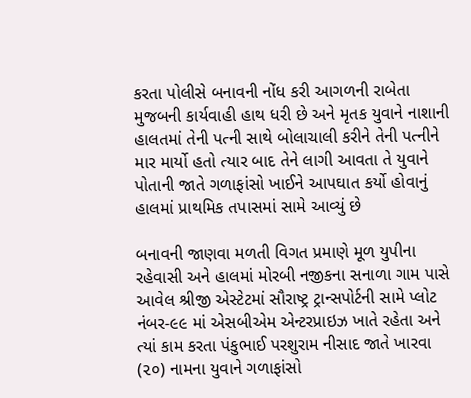કરતા પોલીસે બનાવની નોંધ કરી આગળની રાબેતા મુજબની કાર્યવાહી હાથ ધરી છે અને મૃતક યુવાને નાશાની હાલતમાં તેની પત્ની સાથે બોલાચાલી કરીને તેની પત્નીને માર માર્યો હતો ત્યાર બાદ તેને લાગી આવતા તે યુવાને પોતાની જાતે ગળાફાંસો ખાઈને આપઘાત કર્યો હોવાનું હાલમાં પ્રાથમિક તપાસમાં સામે આવ્યું છે

બનાવની જાણવા મળતી વિગત પ્રમાણે મૂળ યુપીના રહેવાસી અને હાલમાં મોરબી નજીકના સનાળા ગામ પાસે આવેલ શ્રીજી એસ્ટેટમાં સૌરાષ્ટ્ર ટ્રાન્સપોર્ટની સામે પ્લોટ નંબર-૯૯ માં એસબીએમ એન્ટરપ્રાઇઝ ખાતે રહેતા અને ત્યાં કામ કરતા પંકુભાઈ પરશુરામ નીસાદ જાતે ખારવા (૨૦) નામના યુવાને ગળાફાંસો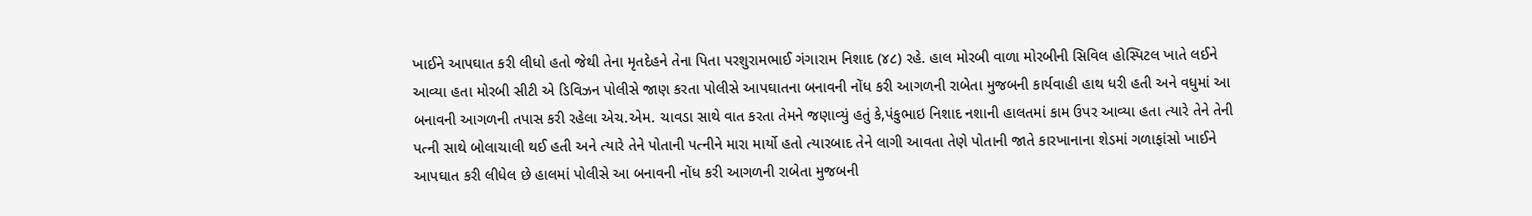ખાઈને આપઘાત કરી લીધો હતો જેથી તેના મૃતદેહને તેના પિતા પરશુરામભાઈ ગંગારામ નિશાદ (૪૮) રહે. હાલ મોરબી વાળા મોરબીની સિવિલ હોસ્પિટલ ખાતે લઈને આવ્યા હતા મોરબી સીટી એ ડિવિઝન પોલીસે જાણ કરતા પોલીસે આપઘાતના બનાવની નોંધ કરી આગળની રાબેતા મુજબની કાર્યવાહી હાથ ધરી હતી અને વધુમાં આ બનાવની આગળની તપાસ કરી રહેલા એચ.એમ. ચાવડા સાથે વાત કરતા તેમને જણાવ્યું હતું કે,પંકુભાઇ નિશાદ નશાની હાલતમાં કામ ઉપર આવ્યા હતા ત્યારે તેને તેની પત્ની સાથે બોલાચાલી થઈ હતી અને ત્યારે તેને પોતાની પત્નીને મારા માર્યો હતો ત્યારબાદ તેને લાગી આવતા તેણે પોતાની જાતે કારખાનાના શેડમાં ગળાફાંસો ખાઈને આપઘાત કરી લીધેલ છે હાલમાં પોલીસે આ બનાવની નોંધ કરી આગળની રાબેતા મુજબની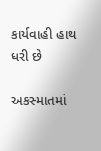કાર્યવાહી હાથ ધરી છે

અકસ્માતમાં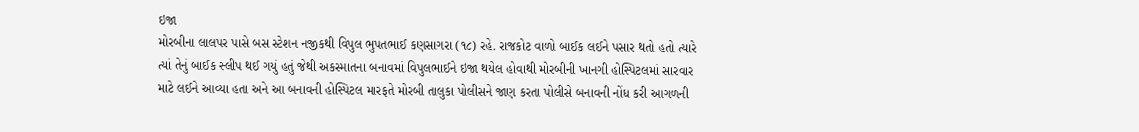ઇજા
મોરબીના લાલપર પાસે બસ સ્ટેશન નજીકથી વિપુલ ભુપતભાઈ કણસાગરા (૧૮) રહે. રાજકોટ વાળો બાઈક લઈને પસાર થતો હતો ત્યારે ત્યાં તેનું બાઈક સ્લીપ થઈ ગયું હતું જેથી અકસ્માતના બનાવમાં વિપુલભાઈને ઇજા થયેલ હોવાથી મોરબીની ખાનગી હોસ્પિટલમાં સારવાર માટે લઈને આવ્યા હતા અને આ બનાવની હોસ્પિટલ મારફતે મોરબી તાલુકા પોલીસને જાણ કરતા પોલીસે બનાવની નોંધ કરી આગળની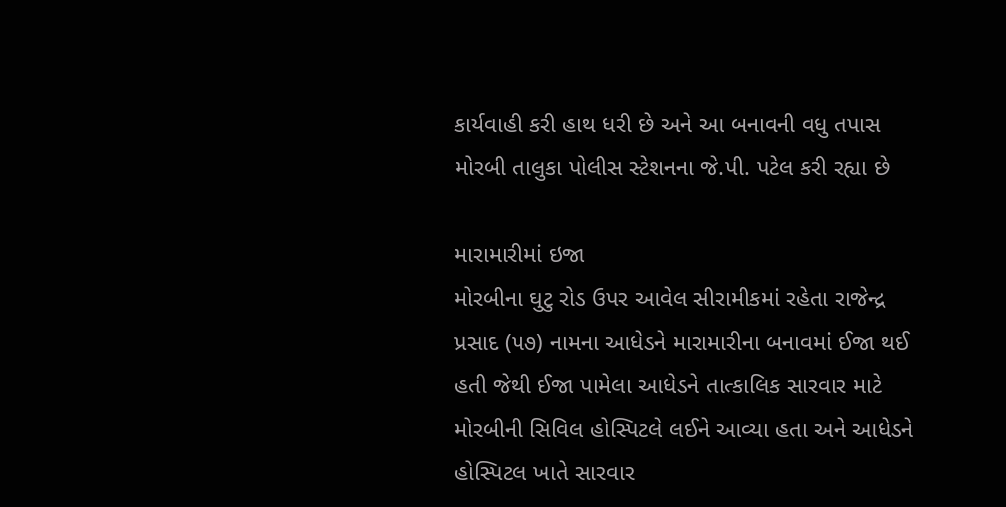કાર્યવાહી કરી હાથ ધરી છે અને આ બનાવની વધુ તપાસ મોરબી તાલુકા પોલીસ સ્ટેશનના જે.પી. પટેલ કરી રહ્યા છે

મારામારીમાં ઇજા
મોરબીના ઘુટુ રોડ ઉપર આવેલ સીરામીકમાં રહેતા રાજેન્દ્ર પ્રસાદ (૫૭) નામના આધેડને મારામારીના બનાવમાં ઈજા થઈ હતી જેથી ઈજા પામેલા આધેડને તાત્કાલિક સારવાર માટે મોરબીની સિવિલ હોસ્પિટલે લઈને આવ્યા હતા અને આધેડને હોસ્પિટલ ખાતે સારવાર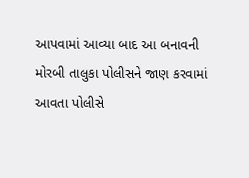આપવામાં આવ્યા બાદ આ બનાવની મોરબી તાલુકા પોલીસને જાણ કરવામાં આવતા પોલીસે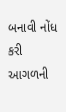બનાવી નોંધ કરી આગળની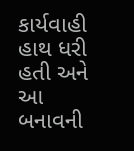કાર્યવાહી હાથ ધરી હતી અને આ બનાવની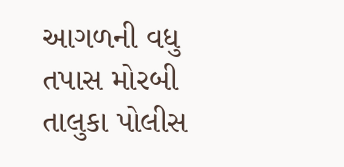આગળની વધુ તપાસ મોરબી તાલુકા પોલીસ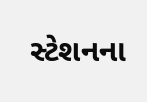સ્ટેશનના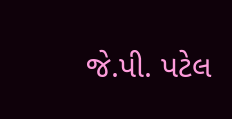જે.પી. પટેલ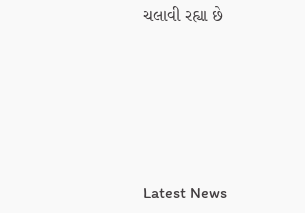ચલાવી રહ્યા છે






Latest News